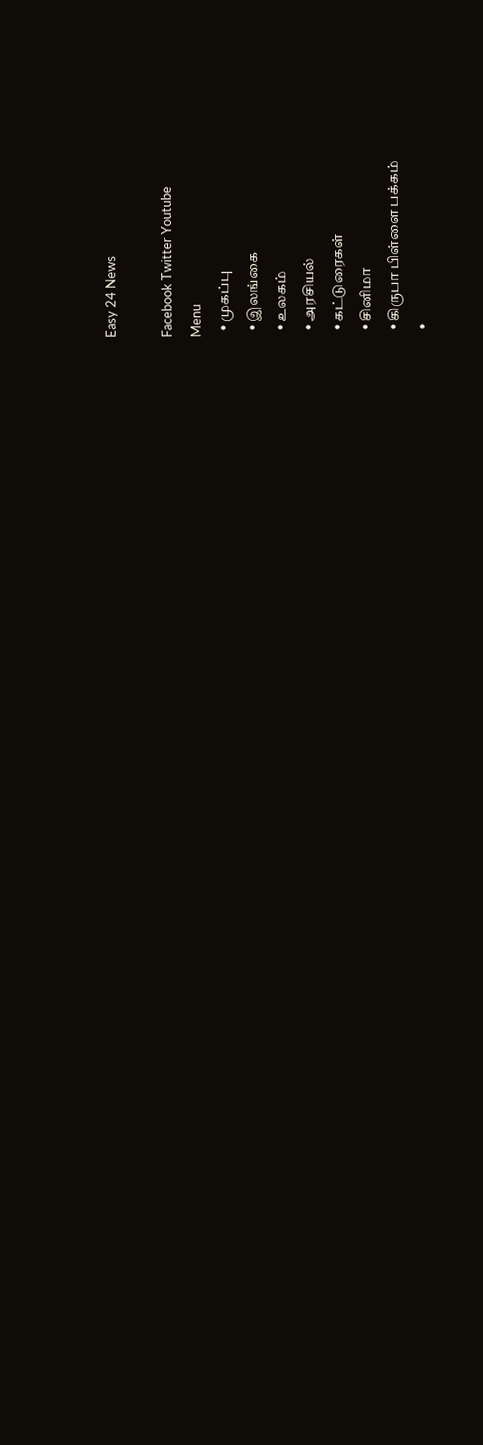Easy 24 News

Facebook Twitter Youtube
Menu
  • முகப்பு
  • இலங்கை
  • உலகம்
  • அரசியல்
  • கட்டுரைகள்
  • சினிமா
  • கிருபா பிள்ளை பக்கம்
  •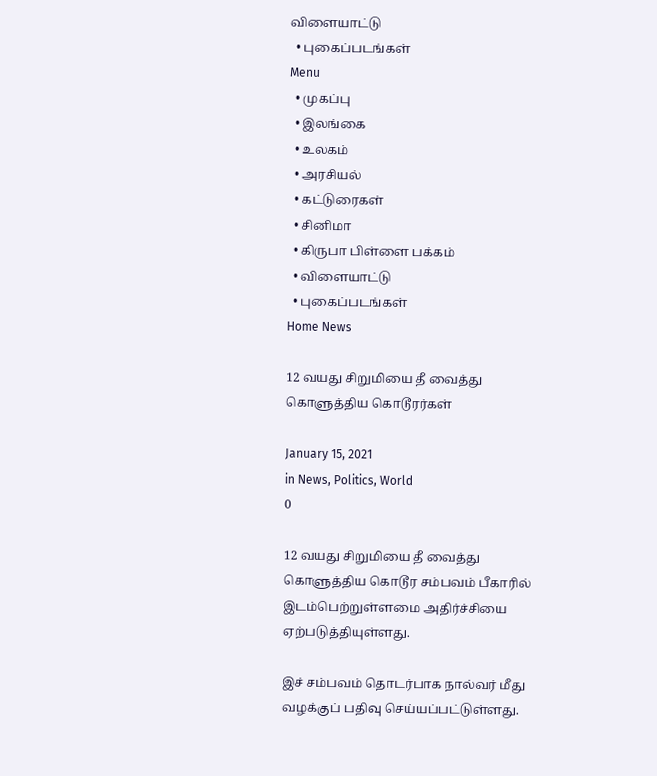விளையாட்டு
  • புகைப்படங்கள்
Menu
  • முகப்பு
  • இலங்கை
  • உலகம்
  • அரசியல்
  • கட்டுரைகள்
  • சினிமா
  • கிருபா பிள்ளை பக்கம்
  • விளையாட்டு
  • புகைப்படங்கள்
Home News

12 வயது சிறுமியை தீ வைத்து கொளுத்திய கொடூரர்கள்

January 15, 2021
in News, Politics, World
0

12 வயது சிறுமியை தீ வைத்து கொளுத்திய கொடூர சம்பவம் பீகாரில் இடம்பெற்றுள்ளமை அதிர்ச்சியை ஏற்படுத்தியுள்ளது.

இச் சம்பவம் தொடர்பாக நால்வர் மீது வழக்குப் பதிவு செய்யப்பட்டுள்ளது.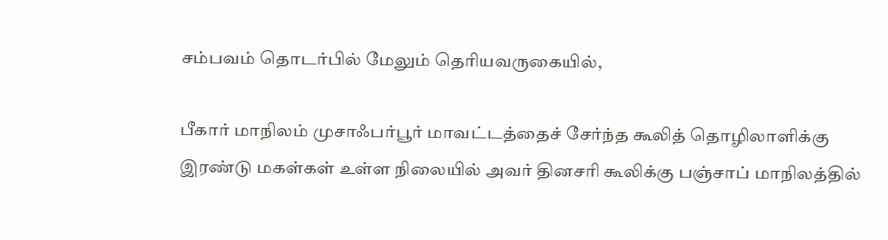சம்பவம் தொடர்பில் மேலும் தெரியவருகையில்,

பீகார் மாநிலம் முசாஃபர்பூர் மாவட்டத்தைச் சேர்ந்த கூலித் தொழிலாளிக்கு இரண்டு மகள்கள் உள்ள நிலையில் அவர் தினசரி கூலிக்கு பஞ்சாப் மாநிலத்தில்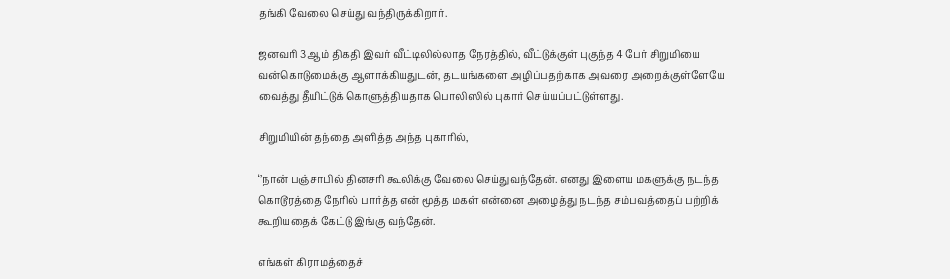தங்கி வேலை செய்து வந்திருக்கிறார்.

ஜனவரி 3ஆம் திகதி இவர் வீட்டிலில்லாத நேரத்தில், வீட்டுக்குள் புகுந்த 4 பேர் சிறுமியை வன்கொடுமைக்கு ஆளாக்கியதுடன், தடயங்களை அழிப்பதற்காக அவரை அறைக்குள்ளேயே வைத்து தீயிட்டுக் கொளுத்தியதாக பொலிஸில் புகார் செய்யப்பட்டுள்ளது.

சிறுமியின் தந்தை அளித்த அந்த புகாரில்,

‘’நான் பஞ்சாபில் தினசரி கூலிக்கு வேலை செய்துவந்தேன். எனது இளைய மகளுக்கு நடந்த கொடூரத்தை நேரில் பார்த்த என் மூத்த மகள் என்னை அழைத்து நடந்த சம்பவத்தைப் பற்றிக் கூறியதைக் கேட்டு இங்கு வந்தேன்.

எங்கள் கிராமத்தைச்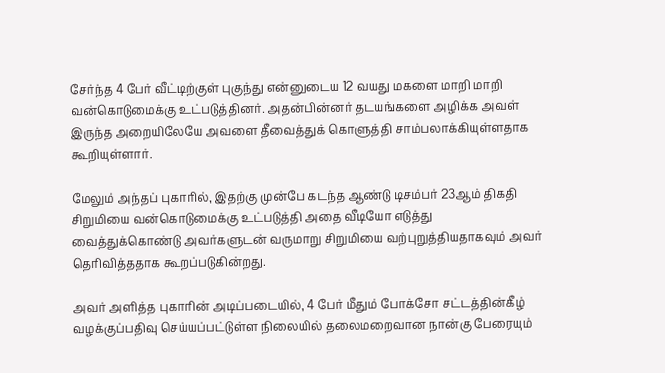சேர்ந்த 4 பேர் வீட்டிற்குள் புகுந்து என்னுடைய 12 வயது மகளை மாறி மாறி வன்கொடுமைக்கு உட்படுத்தினர். அதன்பின்னர் தடயங்களை அழிக்க அவள் இருந்த அறையிலேயே அவளை தீவைத்துக் கொளுத்தி சாம்பலாக்கியுள்ளதாக கூறியுள்ளார்.

மேலும் அந்தப் புகாரில், இதற்கு முன்பே கடந்த ஆண்டு டிசம்பர் 23ஆம் திகதி சிறுமியை வன்கொடுமைக்கு உட்படுத்தி அதை வீடியோ எடுத்து வைத்துக்கொண்டு அவர்களுடன் வருமாறு சிறுமியை வற்புறுத்தியதாகவும் அவர் தெரிவித்ததாக கூறப்படுகின்றது.

அவர் அளித்த புகாரின் அடிப்படையில், 4 பேர் மீதும் போக்சோ சட்டத்தின்கீழ் வழக்குப்பதிவு செய்யப்பட்டுள்ள நிலையில் தலைமறைவான நான்கு பேரையும்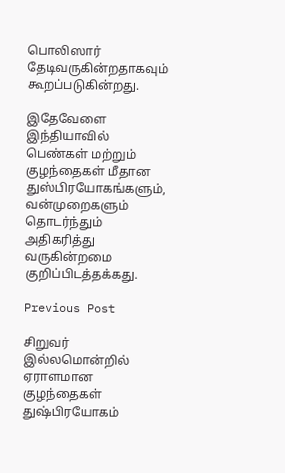பொலிஸார் தேடிவருகின்றதாகவும் கூறப்படுகின்றது.

இதேவேளை இந்தியாவில் பெண்கள் மற்றும் குழந்தைகள் மீதான துஸ்பிரயோகங்களும், வன்முறைகளும் தொடர்ந்தும் அதிகரித்து வருகின்றமை குறிப்பிடத்தக்கது.

Previous Post

சிறுவர் இல்லமொன்றில் ஏராளமான குழந்தைகள் துஷ்பிரயோகம்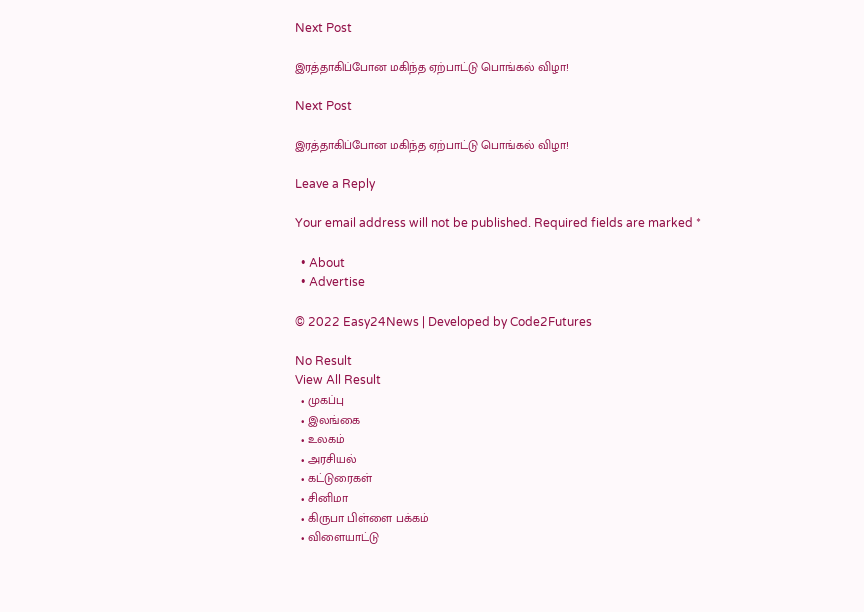Next Post

இரத்தாகிப்போன மகிந்த ஏற்பாட்டு பொங்கல் விழா!

Next Post

இரத்தாகிப்போன மகிந்த ஏற்பாட்டு பொங்கல் விழா!

Leave a Reply

Your email address will not be published. Required fields are marked *

  • About
  • Advertise

© 2022 Easy24News | Developed by Code2Futures

No Result
View All Result
  • முகப்பு
  • இலங்கை
  • உலகம்
  • அரசியல்
  • கட்டுரைகள்
  • சினிமா
  • கிருபா பிள்ளை பக்கம்
  • விளையாட்டு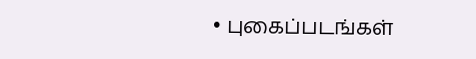• புகைப்படங்கள்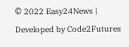© 2022 Easy24News | Developed by Code2Futures